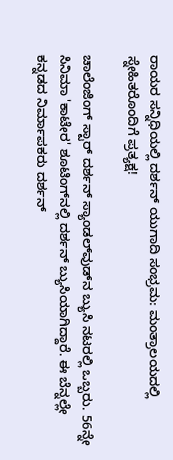ರಾಯರ ಸನ್ನಿಧಿಯಲ್ಲಿ ದರ್ಶನ್ ಯುಗಾದಿ ಸಂಭ್ರಮ: ಮಂತ್ರಾಲಯದಲ್ಲಿ ಸ್ನೇಹಿತರೊಂದಿಗೆ ಪ್ರತ್ಯಕ್ಷ!

ಚಾಲೆಂಜಿಂಗ್‌ ಸ್ಟಾರ್ ದರ್ಶನ್ ಸ್ಯಾಂಡಲ್‌ವುಡ್‌ನ ಬ್ಯುಸಿ ನಟರಲ್ಲಿ ಒಬ್ಬರು. 56ನ್ನೇ ಸಿನಿಮಾ 'ಕಾಟೇರ' ಶೂಟಿಂಗ್‌ನಲ್ಲಿ ದರ್ಶನ್ ಬ್ಯುಸಿಯಾಗಿದ್ದಾರೆ. ಈ ಬೆನ್ನಲ್ಲೇ ಕನ್ನಡದ ನಿರ್ಮಾಪಕರು ದರ್ಶನ್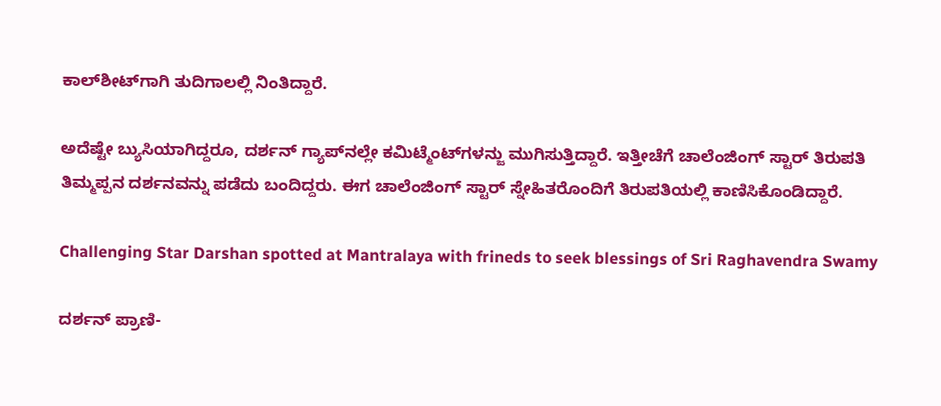ಕಾಲ್‌ಶೀಟ್‌ಗಾಗಿ ತುದಿಗಾಲಲ್ಲಿ ನಿಂತಿದ್ದಾರೆ.

ಅದೆಷ್ಟೇ ಬ್ಯುಸಿಯಾಗಿದ್ದರೂ, ದರ್ಶನ್ ಗ್ಯಾಪ್‌ನಲ್ಲೇ ಕಮಿಟ್ಮೆಂಟ್‌ಗಳನ್ಜು ಮುಗಿಸುತ್ತಿದ್ದಾರೆ. ಇತ್ತೀಚೆಗೆ ಚಾಲೆಂಜಿಂಗ್‌ ಸ್ಟಾರ್ ತಿರುಪತಿ ತಿಮ್ಮಪ್ಪನ ದರ್ಶನವನ್ನು ಪಡೆದು ಬಂದಿದ್ದರು. ಈಗ ಚಾಲೆಂಜಿಂಗ್ ಸ್ಟಾರ್ ಸ್ನೇಹಿತರೊಂದಿಗೆ ತಿರುಪತಿಯಲ್ಲಿ ಕಾಣಿಸಿಕೊಂಡಿದ್ದಾರೆ.

Challenging Star Darshan spotted at Mantralaya with frineds to seek blessings of Sri Raghavendra Swamy

ದರ್ಶನ್‌ ಪ್ರಾಣಿ-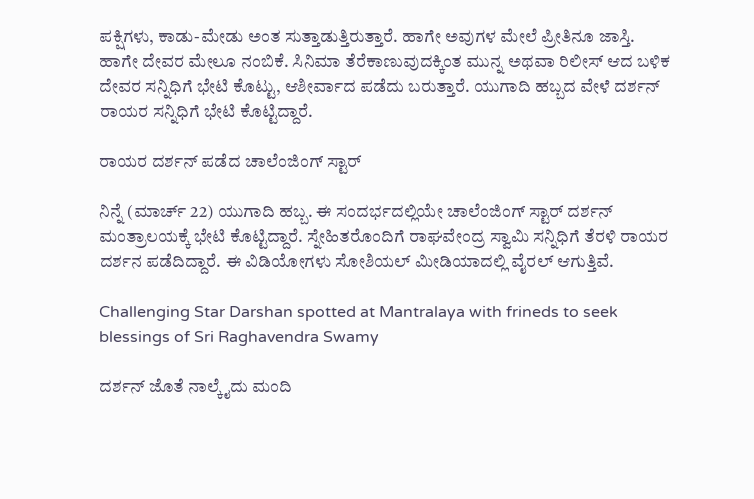ಪಕ್ಷಿಗಳು, ಕಾಡು-ಮೇಡು ಅಂತ ಸುತ್ತಾಡುತ್ತಿರುತ್ತಾರೆ. ಹಾಗೇ ಅವುಗಳ ಮೇಲೆ ಪ್ರೀತಿನೂ ಜಾಸ್ತಿ. ಹಾಗೇ ದೇವರ ಮೇಲೂ ನಂಬಿಕೆ. ಸಿನಿಮಾ ತೆರೆಕಾಣುವುದಕ್ಕಿಂತ ಮುನ್ನ ಅಥವಾ ರಿಲೀಸ್ ಆದ ಬಳಿಕ ದೇವರ ಸನ್ನಿಧಿಗೆ ಭೇಟಿ ಕೊಟ್ಟು, ಆಶೀರ್ವಾದ ಪಡೆದು ಬರುತ್ತಾರೆ. ಯುಗಾದಿ ಹಬ್ಬದ ವೇಳೆ ದರ್ಶನ್ ರಾಯರ ಸನ್ನಿಧಿಗೆ ಭೇಟಿ ಕೊಟ್ಟಿದ್ದಾರೆ.

ರಾಯರ ದರ್ಶನ್ ಪಡೆದ ಚಾಲೆಂಜಿಂಗ್ ಸ್ಟಾರ್

ನಿನ್ನೆ (ಮಾರ್ಚ್ 22) ಯುಗಾದಿ ಹಬ್ಬ. ಈ ಸಂದರ್ಭದಲ್ಲಿಯೇ ಚಾಲೆಂಜಿಂಗ್‌ ಸ್ಟಾರ್ ದರ್ಶನ್ ಮಂತ್ರಾಲಯಕ್ಕೆ ಭೇಟಿ ಕೊಟ್ಟಿದ್ದಾರೆ. ಸ್ನೇಹಿತರೊಂದಿಗೆ ರಾಘವೇಂದ್ರ ಸ್ವಾಮಿ ಸನ್ನಿಧಿಗೆ ತೆರಳಿ ರಾಯರ ದರ್ಶನ ಪಡೆದಿದ್ದಾರೆ. ಈ ವಿಡಿಯೋಗಳು ಸೋಶಿಯಲ್ ಮೀಡಿಯಾದಲ್ಲಿ ವೈರಲ್ ಆಗುತ್ತಿವೆ.

Challenging Star Darshan spotted at Mantralaya with frineds to seek blessings of Sri Raghavendra Swamy

ದರ್ಶನ್ ಜೊತೆ ನಾಲ್ಕೈದು ಮಂದಿ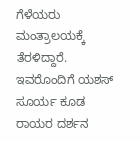ಗೆಳೆಯರು ಮಂತ್ರಾಲಯಕ್ಕೆ ತೆರಳಿದ್ದಾರೆ. ಇವರೊಂದಿಗೆ ಯಶಸ್ ಸೂರ್ಯ ಕೂಡ ರಾಯರ ದರ್ಶನ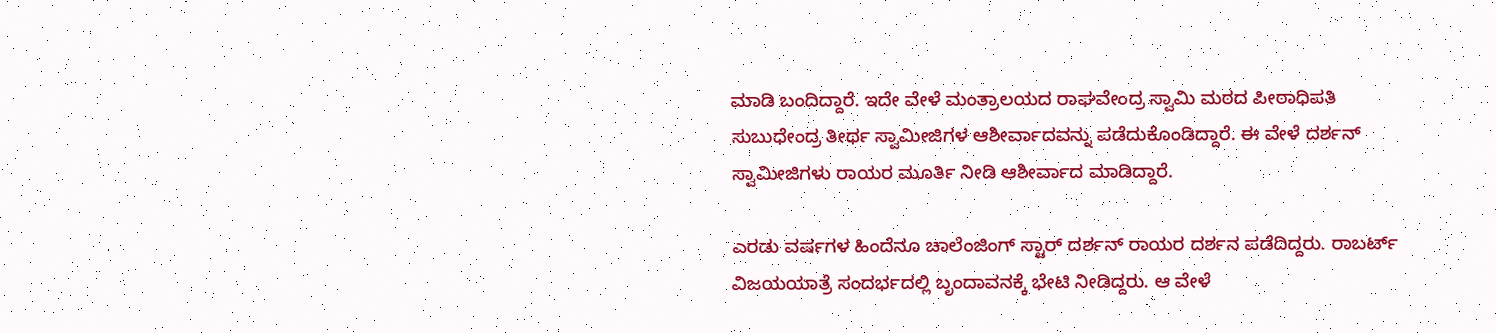ಮಾಡಿ ಬಂದಿದ್ದಾರೆ. ಇದೇ ವೇಳೆ ಮಂತ್ರಾಲಯದ ರಾಘವೇಂದ್ರ ಸ್ವಾಮಿ ಮಠದ ಪೀಠಾಧಿಪತಿ ಸುಬುಧೇಂದ್ರ ತೀರ್ಥ ಸ್ವಾಮೀಜಿಗಳ ಆಶೀರ್ವಾದವನ್ನು ಪಡೆದುಕೊಂಡಿದ್ದಾರೆ. ಈ ವೇಳೆ ದರ್ಶನ್ ಸ್ವಾಮೀಜಿಗಳು ರಾಯರ ಮೂರ್ತಿ ನೀಡಿ ಆಶೀರ್ವಾದ ಮಾಡಿದ್ದಾರೆ.

ಎರಡು ವರ್ಷಗಳ ಹಿಂದೆನೂ ಚಾಲೆಂಜಿಂಗ್ ಸ್ಟಾರ್ ದರ್ಶನ್ ರಾಯರ ದರ್ಶನ ಪಡೆದಿದ್ದರು. ರಾಬರ್ಟ್ ವಿಜಯಯಾತ್ರೆ ಸಂದರ್ಭದಲ್ಲಿ ಬೃಂದಾವನಕ್ಕೆ ಭೇಟಿ ನೀಡಿದ್ದರು. ಆ ವೇಳೆ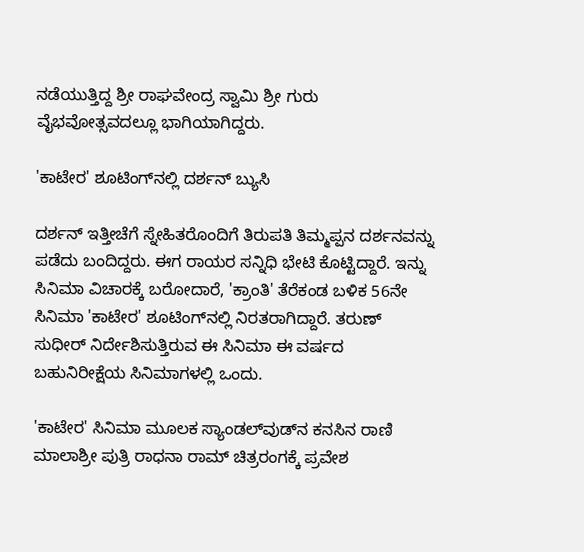ನಡೆಯುತ್ತಿದ್ದ ಶ್ರೀ ರಾಘವೇಂದ್ರ ಸ್ವಾಮಿ ಶ್ರೀ ಗುರು ವೈಭವೋತ್ಸವದಲ್ಲೂ ಭಾಗಿಯಾಗಿದ್ದರು.

'ಕಾಟೇರ' ಶೂಟಿಂಗ್‌ನಲ್ಲಿ ದರ್ಶನ್ ಬ್ಯುಸಿ

ದರ್ಶನ್ ಇತ್ತೀಚೆಗೆ ಸ್ನೇಹಿತರೊಂದಿಗೆ ತಿರುಪತಿ ತಿಮ್ಮಪ್ಪನ ದರ್ಶನವನ್ನು ಪಡೆದು ಬಂದಿದ್ದರು. ಈಗ ರಾಯರ ಸನ್ನಿಧಿ ಭೇಟಿ ಕೊಟ್ಟಿದ್ದಾರೆ. ಇನ್ನು ಸಿನಿಮಾ ವಿಚಾರಕ್ಕೆ ಬರೋದಾರೆ, 'ಕ್ರಾಂತಿ' ತೆರೆಕಂಡ ಬಳಿಕ 56ನೇ ಸಿನಿಮಾ 'ಕಾಟೇರ' ಶೂಟಿಂಗ್‌ನಲ್ಲಿ ನಿರತರಾಗಿದ್ದಾರೆ. ತರುಣ್ ಸುಧೀರ್ ನಿರ್ದೇಶಿಸುತ್ತಿರುವ ಈ ಸಿನಿಮಾ ಈ ವರ್ಷದ ಬಹುನಿರೀಕ್ಷೆಯ ಸಿನಿಮಾಗಳಲ್ಲಿ ಒಂದು.

'ಕಾಟೇರ' ಸಿನಿಮಾ ಮೂಲಕ ಸ್ಯಾಂಡಲ್‌ವುಡ್‌ನ ಕನಸಿನ ರಾಣಿ ಮಾಲಾಶ್ರೀ ಪುತ್ರಿ ರಾಧನಾ ರಾಮ್ ಚಿತ್ರರಂಗಕ್ಕೆ ಪ್ರವೇಶ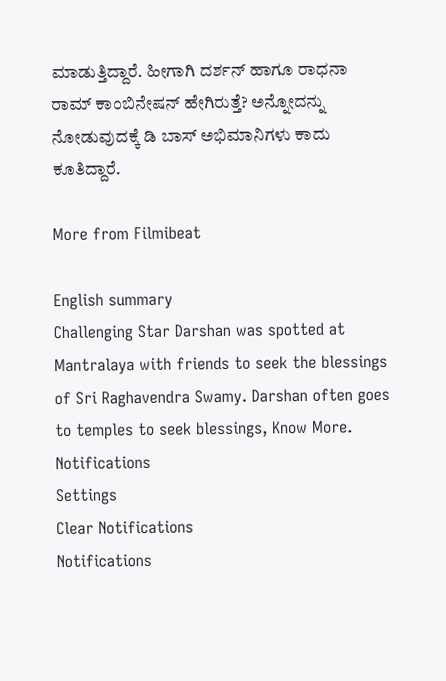ಮಾಡುತ್ತಿದ್ದಾರೆ. ಹೀಗಾಗಿ ದರ್ಶನ್ ಹಾಗೂ ರಾಧನಾ ರಾಮ್ ಕಾಂಬಿನೇಷನ್ ಹೇಗಿರುತ್ತೆ? ಅನ್ನೋದನ್ನು ನೋಡುವುದಕ್ಕೆ ಡಿ ಬಾಸ್ ಅಭಿಮಾನಿಗಳು ಕಾದು ಕೂತಿದ್ದಾರೆ.

More from Filmibeat

English summary
Challenging Star Darshan was spotted at Mantralaya with friends to seek the blessings of Sri Raghavendra Swamy. Darshan often goes to temples to seek blessings, Know More.
Notifications
Settings
Clear Notifications
Notifications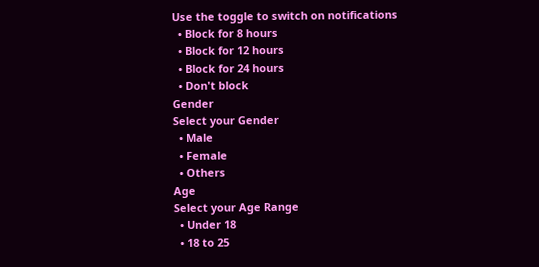Use the toggle to switch on notifications
  • Block for 8 hours
  • Block for 12 hours
  • Block for 24 hours
  • Don't block
Gender
Select your Gender
  • Male
  • Female
  • Others
Age
Select your Age Range
  • Under 18
  • 18 to 25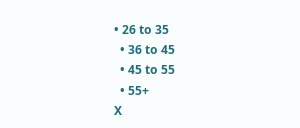• 26 to 35
  • 36 to 45
  • 45 to 55
  • 55+
X